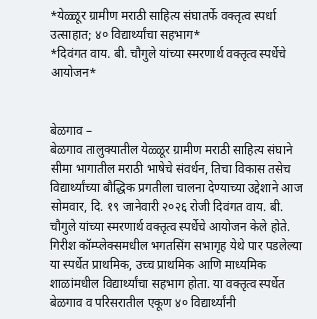*येळ्ळूर ग्रामीण मराठी साहित्य संघातर्फे वक्तृत्व स्पर्धा उत्साहात; ४० विद्यार्थ्यांचा सहभाग*
*दिवंगत वाय. बी. चौगुले यांच्या स्मरणार्थ वक्तृत्व स्पर्धेचे आयोजन*


बेळगाव –
बेळगाव तालुक्यातील येळ्ळूर ग्रामीण मराठी साहित्य संघाने सीमा भागातील मराठी भाषेचे संवर्धन, तिचा विकास तसेच विद्यार्थ्यांच्या बौद्धिक प्रगतीला चालना देण्याच्या उद्देशाने आज सोमवार, दि. १९ जानेवारी २०२६ रोजी दिवंगत वाय. बी. चौगुले यांच्या स्मरणार्थ वक्तृत्व स्पर्धेचे आयोजन केले होते. गिरीश कॉम्प्लेक्समधील भगतसिंग सभागृह येथे पार पडलेल्या या स्पर्धेत प्राथमिक, उच्च प्राथमिक आणि माध्यमिक शाळांमधील विद्यार्थ्यांचा सहभाग होता. या वक्तृत्व स्पर्धेत बेळगाव व परिसरातील एकूण ४० विद्यार्थ्यांनी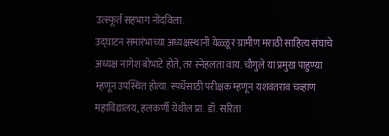उत्स्फूर्त सहभाग नोंदविला.
उद्घाटन समारंभाच्या अध्यक्षस्थानी येळ्ळूर ग्रामीण मराठी साहित्य संघाचे अध्यक्ष नागेश बोभाटे होते, तर स्नेहलता वाय. चौगुले या प्रमुख पाहुण्या म्हणून उपस्थित होत्या. स्पर्धेसाठी परीक्षक म्हणून यशवंतराव चव्हाण महाविद्यालय, हलकर्णी येथील प्रा. डॉ. सरिता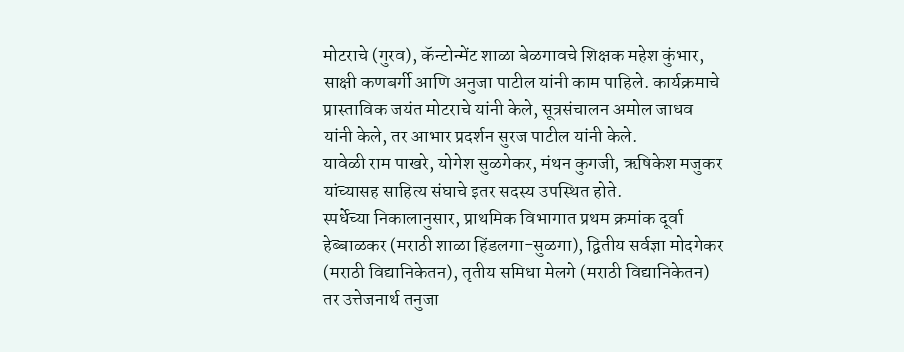मोटराचे (गुरव), कॅन्टोन्मेंट शाळा बेळगावचे शिक्षक महेश कुंभार, साक्षी कणबर्गी आणि अनुजा पाटील यांनी काम पाहिले. कार्यक्रमाचे प्रास्ताविक जयंत मोटराचे यांनी केले, सूत्रसंचालन अमोल जाधव यांनी केले, तर आभार प्रदर्शन सुरज पाटील यांनी केले.
यावेळी राम पाखरे, योगेश सुळगेकर, मंथन कुगजी, ऋषिकेश मजुकर यांच्यासह साहित्य संघाचे इतर सदस्य उपस्थित होते.
स्पर्धेच्या निकालानुसार, प्राथमिक विभागात प्रथम क्रमांक दूर्वा हेब्बाळकर (मराठी शाळा हिंडलगा-सुळगा), द्वितीय सर्वज्ञा मोदगेकर (मराठी विद्यानिकेतन), तृतीय समिधा मेलगे (मराठी विद्यानिकेतन) तर उत्तेजनार्थ तनुजा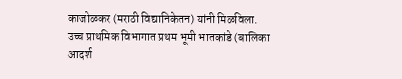काजोळकर (मराठी विद्यानिकेतन) यांनी मिळविला.
उच्च प्राथमिक विभागात प्रथम भूमी भातकांडे (बालिका आदर्श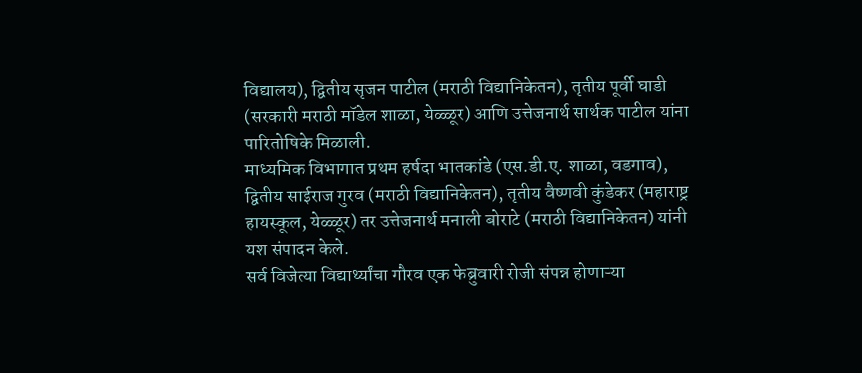विद्यालय), द्वितीय सृजन पाटील (मराठी विद्यानिकेतन), तृतीय पूर्वी घाडी (सरकारी मराठी मॉडेल शाळा, येळ्ळूर) आणि उत्तेजनार्थ सार्थक पाटील यांना पारितोषिके मिळाली.
माध्यमिक विभागात प्रथम हर्षदा भातकांडे (एस.डी.ए. शाळा, वडगाव), द्वितीय साईराज गुरव (मराठी विद्यानिकेतन), तृतीय वैष्णवी कुंडेकर (महाराष्ट्र हायस्कूल, येळ्ळूर) तर उत्तेजनार्थ मनाली बोराटे (मराठी विद्यानिकेतन) यांनी यश संपादन केले.
सर्व विजेत्या विद्यार्थ्यांचा गौरव एक फेब्रुवारी रोजी संपन्न होणाऱ्या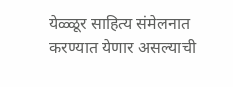येळ्ळूर साहित्य संमेलनात करण्यात येणार असल्याची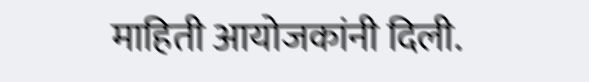माहिती आयोजकांनी दिली.